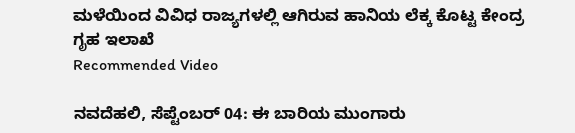ಮಳೆಯಿಂದ ವಿವಿಧ ರಾಜ್ಯಗಳಲ್ಲಿ ಆಗಿರುವ ಹಾನಿಯ ಲೆಕ್ಕ ಕೊಟ್ಟ ಕೇಂದ್ರ ಗೃಹ ಇಲಾಖೆ
Recommended Video

ನವದೆಹಲಿ, ಸೆಪ್ಟೆಂಬರ್ 04: ಈ ಬಾರಿಯ ಮುಂಗಾರು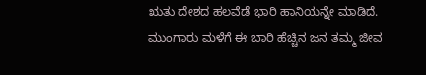ಋತು ದೇಶದ ಹಲವೆಡೆ ಭಾರಿ ಹಾನಿಯನ್ನೇ ಮಾಡಿದೆ. ಮುಂಗಾರು ಮಳೆಗೆ ಈ ಬಾರಿ ಹೆಚ್ಚಿನ ಜನ ತಮ್ಮ ಜೀವ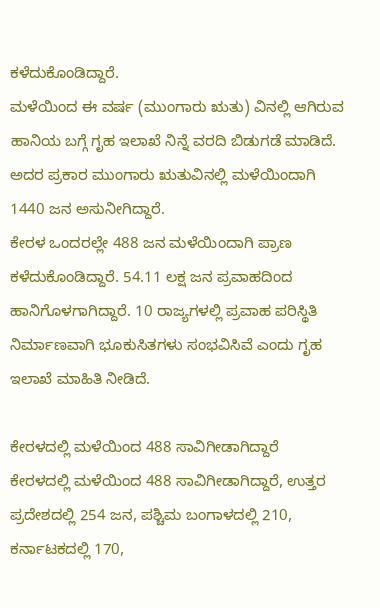ಕಳೆದುಕೊಂಡಿದ್ದಾರೆ.
ಮಳೆಯಿಂದ ಈ ವರ್ಷ (ಮುಂಗಾರು ಋತು) ವಿನಲ್ಲಿ ಆಗಿರುವ ಹಾನಿಯ ಬಗ್ಗೆ ಗೃಹ ಇಲಾಖೆ ನಿನ್ನೆ ವರದಿ ಬಿಡುಗಡೆ ಮಾಡಿದೆ. ಅದರ ಪ್ರಕಾರ ಮುಂಗಾರು ಋತುವಿನಲ್ಲಿ ಮಳೆಯಿಂದಾಗಿ 1440 ಜನ ಅಸುನೀಗಿದ್ದಾರೆ.
ಕೇರಳ ಒಂದರಲ್ಲೇ 488 ಜನ ಮಳೆಯಿಂದಾಗಿ ಪ್ರಾಣ ಕಳೆದುಕೊಂಡಿದ್ದಾರೆ. 54.11 ಲಕ್ಷ ಜನ ಪ್ರವಾಹದಿಂದ ಹಾನಿಗೊಳಗಾಗಿದ್ದಾರೆ. 10 ರಾಜ್ಯಗಳಲ್ಲಿ ಪ್ರವಾಹ ಪರಿಸ್ಥಿತಿ ನಿರ್ಮಾಣವಾಗಿ ಭೂಕುಸಿತಗಳು ಸಂಭವಿಸಿವೆ ಎಂದು ಗೃಹ ಇಲಾಖೆ ಮಾಹಿತಿ ನೀಡಿದೆ.

ಕೇರಳದಲ್ಲಿ ಮಳೆಯಿಂದ 488 ಸಾವಿಗೀಡಾಗಿದ್ದಾರೆ
ಕೇರಳದಲ್ಲಿ ಮಳೆಯಿಂದ 488 ಸಾವಿಗೀಡಾಗಿದ್ದಾರೆ, ಉತ್ತರ ಪ್ರದೇಶದಲ್ಲಿ 254 ಜನ, ಪಶ್ಚಿಮ ಬಂಗಾಳದಲ್ಲಿ 210, ಕರ್ನಾಟಕದಲ್ಲಿ 170,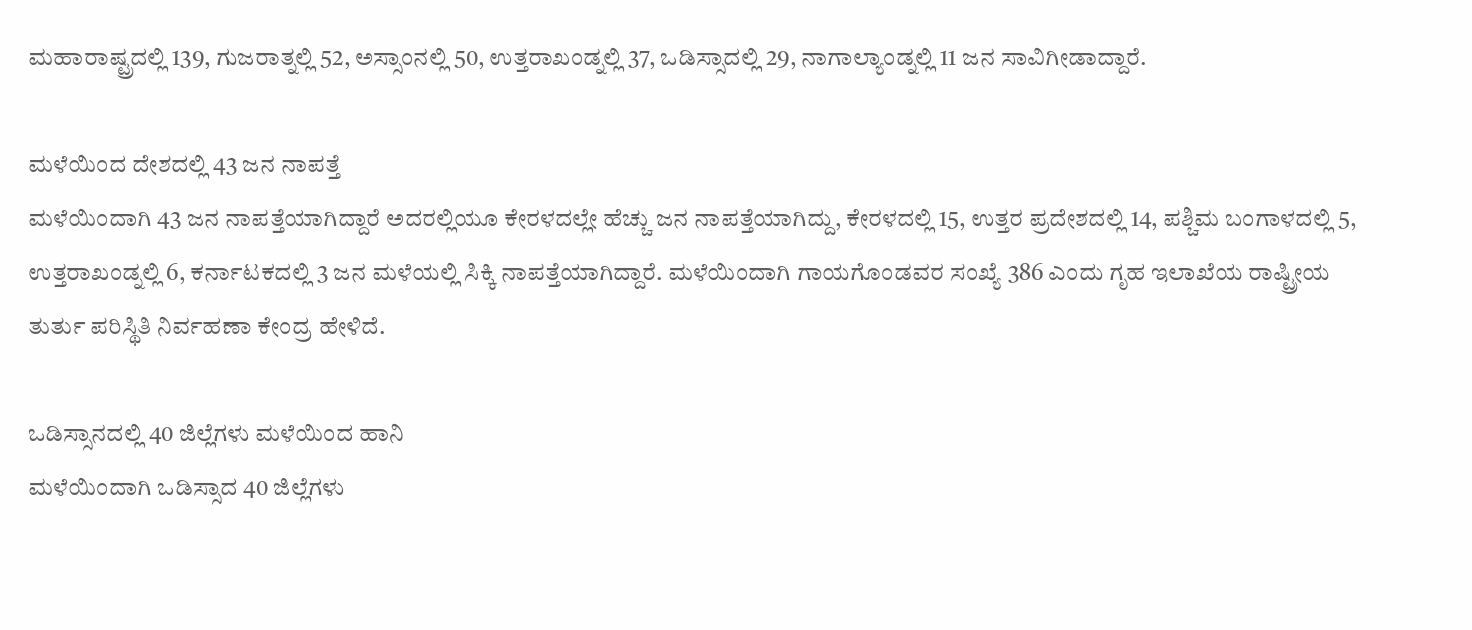ಮಹಾರಾಷ್ಟ್ರದಲ್ಲಿ 139, ಗುಜರಾತ್ನಲ್ಲಿ 52, ಅಸ್ಸಾಂನಲ್ಲಿ 50, ಉತ್ತರಾಖಂಡ್ನಲ್ಲಿ 37, ಒಡಿಸ್ಸಾದಲ್ಲಿ 29, ನಾಗಾಲ್ಯಾಂಡ್ನಲ್ಲಿ 11 ಜನ ಸಾವಿಗೀಡಾದ್ದಾರೆ.

ಮಳೆಯಿಂದ ದೇಶದಲ್ಲಿ 43 ಜನ ನಾಪತ್ತೆ
ಮಳೆಯಿಂದಾಗಿ 43 ಜನ ನಾಪತ್ತೆಯಾಗಿದ್ದಾರೆ ಅದರಲ್ಲಿಯೂ ಕೇರಳದಲ್ಲೇ ಹೆಚ್ಚು ಜನ ನಾಪತ್ತೆಯಾಗಿದ್ದು, ಕೇರಳದಲ್ಲಿ 15, ಉತ್ತರ ಪ್ರದೇಶದಲ್ಲಿ 14, ಪಶ್ಚಿಮ ಬಂಗಾಳದಲ್ಲಿ 5, ಉತ್ತರಾಖಂಡ್ನಲ್ಲಿ 6, ಕರ್ನಾಟಕದಲ್ಲಿ 3 ಜನ ಮಳೆಯಲ್ಲಿ ಸಿಕ್ಕಿ ನಾಪತ್ತೆಯಾಗಿದ್ದಾರೆ. ಮಳೆಯಿಂದಾಗಿ ಗಾಯಗೊಂಡವರ ಸಂಖ್ಯೆ 386 ಎಂದು ಗೃಹ ಇಲಾಖೆಯ ರಾಷ್ಟ್ರೀಯ ತುರ್ತು ಪರಿಸ್ಥಿತಿ ನಿರ್ವಹಣಾ ಕೇಂದ್ರ ಹೇಳಿದೆ.

ಒಡಿಸ್ಸಾನದಲ್ಲಿ 40 ಜಿಲ್ಲೆಗಳು ಮಳೆಯಿಂದ ಹಾನಿ
ಮಳೆಯಿಂದಾಗಿ ಒಡಿಸ್ಸಾದ 40 ಜಿಲ್ಲೆಗಳು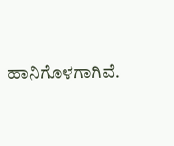ಹಾನಿಗೊಳಗಾಗಿವೆ.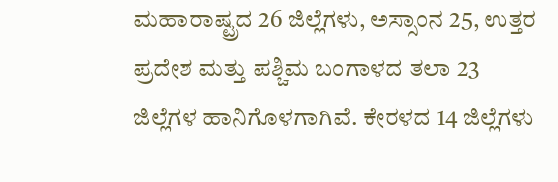ಮಹಾರಾಷ್ಟ್ರದ 26 ಜಿಲ್ಲೆಗಳು, ಅಸ್ಸಾಂನ 25, ಉತ್ತರ ಪ್ರದೇಶ ಮತ್ತು ಪಶ್ಚಿಮ ಬಂಗಾಳದ ತಲಾ 23 ಜಿಲ್ಲೆಗಳ ಹಾನಿಗೊಳಗಾಗಿವೆ. ಕೇರಳದ 14 ಜಿಲ್ಲೆಗಳು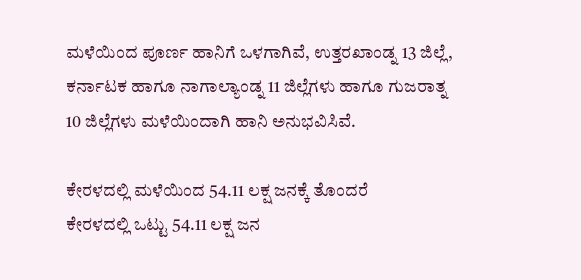ಮಳೆಯಿಂದ ಪೂರ್ಣ ಹಾನಿಗೆ ಒಳಗಾಗಿವೆ, ಉತ್ತರಖಾಂಡ್ನ 13 ಜಿಲ್ಲೆ, ಕರ್ನಾಟಕ ಹಾಗೂ ನಾಗಾಲ್ಯಾಂಡ್ನ 11 ಜಿಲ್ಲೆಗಳು ಹಾಗೂ ಗುಜರಾತ್ನ 10 ಜಿಲ್ಲೆಗಳು ಮಳೆಯಿಂದಾಗಿ ಹಾನಿ ಅನುಭವಿಸಿವೆ.

ಕೇರಳದಲ್ಲಿ ಮಳೆಯಿಂದ 54.11 ಲಕ್ಷ ಜನಕ್ಕೆ ತೊಂದರೆ
ಕೇರಳದಲ್ಲಿ ಒಟ್ಟು 54.11 ಲಕ್ಷ ಜನ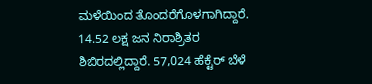ಮಳೆಯಿಂದ ತೊಂದರೆಗೊಳಗಾಗಿದ್ದಾರೆ. 14.52 ಲಕ್ಷ ಜನ ನಿರಾಶ್ರಿತರ ಶಿಬಿರದಲ್ಲಿದ್ದಾರೆ. 57,024 ಹೆಕ್ಟೆರ್ ಬೆಳೆ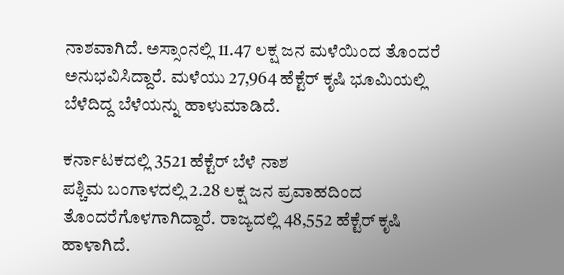ನಾಶವಾಗಿದೆ. ಅಸ್ಸಾಂನಲ್ಲಿ 11.47 ಲಕ್ಷ ಜನ ಮಳೆಯಿಂದ ತೊಂದರೆ ಅನುಭವಿಸಿದ್ದಾರೆ. ಮಳೆಯು 27,964 ಹೆಕ್ಟೆರ್ ಕೃಷಿ ಭೂಮಿಯಲ್ಲಿ ಬೆಳೆದಿದ್ದ ಬೆಳೆಯನ್ನು ಹಾಳುಮಾಡಿದೆ.

ಕರ್ನಾಟಕದಲ್ಲಿ 3521 ಹೆಕ್ಟೆರ್ ಬೆಳೆ ನಾಶ
ಪಶ್ಚಿಮ ಬಂಗಾಳದಲ್ಲಿ 2.28 ಲಕ್ಷ ಜನ ಪ್ರವಾಹದಿಂದ ತೊಂದರೆಗೊಳಗಾಗಿದ್ದಾರೆ. ರಾಜ್ಯದಲ್ಲಿ 48,552 ಹೆಕ್ಟೆರ್ ಕೃಷಿ ಹಾಳಾಗಿದೆ.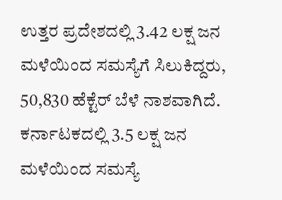ಉತ್ತರ ಪ್ರದೇಶದಲ್ಲಿ 3.42 ಲಕ್ಷ ಜನ ಮಳೆಯಿಂದ ಸಮಸ್ಯೆಗೆ ಸಿಲುಕಿದ್ದರು, 50,830 ಹೆಕ್ಟೆರ್ ಬೆಳೆ ನಾಶವಾಗಿದೆ. ಕರ್ನಾಟಕದಲ್ಲಿ 3.5 ಲಕ್ಷ ಜನ ಮಳೆಯಿಂದ ಸಮಸ್ಯೆ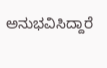ಅನುಭವಿಸಿದ್ದಾರೆ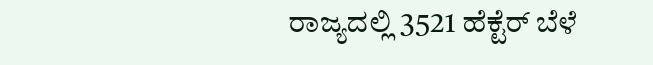ರಾಜ್ಯದಲ್ಲಿ 3521 ಹೆಕ್ಟೆರ್ ಬೆಳೆ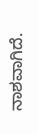ನಾಶವಾಗಿದೆ.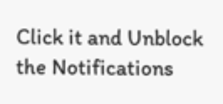Click it and Unblock the Notifications